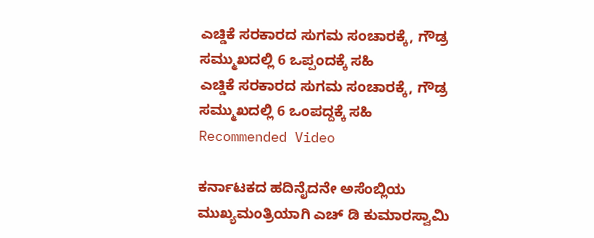ಎಚ್ಡಿಕೆ ಸರಕಾರದ ಸುಗಮ ಸಂಚಾರಕ್ಕೆ, ಗೌಡ್ರ ಸಮ್ಮುಖದಲ್ಲಿ 6 ಒಪ್ಪಂದಕ್ಕೆ ಸಹಿ
ಎಚ್ಡಿಕೆ ಸರಕಾರದ ಸುಗಮ ಸಂಚಾರಕ್ಕೆ, ಗೌಡ್ರ ಸಮ್ಮುಖದಲ್ಲಿ 6 ಒಂಪದ್ದಕ್ಕೆ ಸಹಿ
Recommended Video

ಕರ್ನಾಟಕದ ಹದಿನೈದನೇ ಅಸೆಂಬ್ಲಿಯ ಮುಖ್ಯಮಂತ್ರಿಯಾಗಿ ಎಚ್ ಡಿ ಕುಮಾರಸ್ವಾಮಿ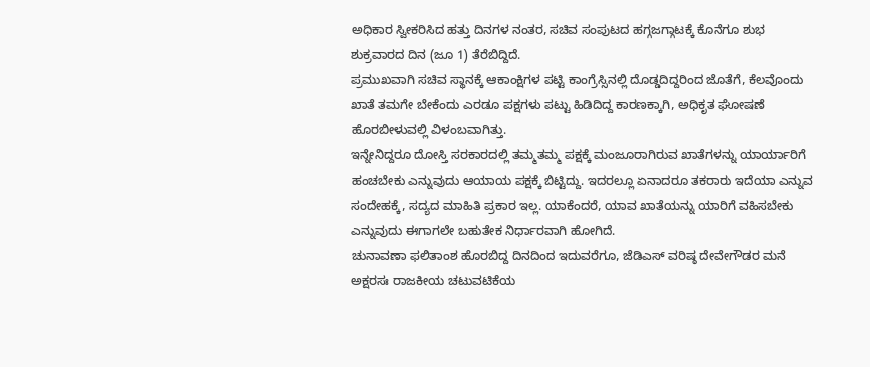ಅಧಿಕಾರ ಸ್ವೀಕರಿಸಿದ ಹತ್ತು ದಿನಗಳ ನಂತರ, ಸಚಿವ ಸಂಪುಟದ ಹಗ್ಗಜಗ್ಗಾಟಕ್ಕೆ ಕೊನೆಗೂ ಶುಭ ಶುಕ್ರವಾರದ ದಿನ (ಜೂ 1) ತೆರೆಬಿದ್ದಿದೆ.
ಪ್ರಮುಖವಾಗಿ ಸಚಿವ ಸ್ಥಾನಕ್ಕೆ ಆಕಾಂಕ್ಷಿಗಳ ಪಟ್ಟಿ ಕಾಂಗ್ರೆಸ್ಸಿನಲ್ಲಿ ದೊಡ್ಡದಿದ್ದರಿಂದ ಜೊತೆಗೆ, ಕೆಲವೊಂದು ಖಾತೆ ತಮಗೇ ಬೇಕೆಂದು ಎರಡೂ ಪಕ್ಷಗಳು ಪಟ್ಟು ಹಿಡಿದಿದ್ದ ಕಾರಣಕ್ಕಾಗಿ, ಅಧಿಕೃತ ಘೋಷಣೆ ಹೊರಬೀಳುವಲ್ಲಿ ವಿಳಂಬವಾಗಿತ್ತು.
ಇನ್ನೇನಿದ್ದರೂ ದೋಸ್ತಿ ಸರಕಾರದಲ್ಲಿ ತಮ್ಮತಮ್ಮ ಪಕ್ಷಕ್ಕೆ ಮಂಜೂರಾಗಿರುವ ಖಾತೆಗಳನ್ನು ಯಾರ್ಯಾರಿಗೆ ಹಂಚಬೇಕು ಎನ್ನುವುದು ಆಯಾಯ ಪಕ್ಷಕ್ಕೆ ಬಿಟ್ಟಿದ್ದು. ಇದರಲ್ಲೂ ಏನಾದರೂ ತಕರಾರು ಇದೆಯಾ ಎನ್ನುವ ಸಂದೇಹಕ್ಕೆ, ಸದ್ಯದ ಮಾಹಿತಿ ಪ್ರಕಾರ ಇಲ್ಲ. ಯಾಕೆಂದರೆ, ಯಾವ ಖಾತೆಯನ್ನು ಯಾರಿಗೆ ವಹಿಸಬೇಕು ಎನ್ನುವುದು ಈಗಾಗಲೇ ಬಹುತೇಕ ನಿರ್ಧಾರವಾಗಿ ಹೋಗಿದೆ.
ಚುನಾವಣಾ ಫಲಿತಾಂಶ ಹೊರಬಿದ್ದ ದಿನದಿಂದ ಇದುವರೆಗೂ, ಜೆಡಿಎಸ್ ವರಿಷ್ಠ ದೇವೇಗೌಡರ ಮನೆ ಅಕ್ಷರಸಃ ರಾಜಕೀಯ ಚಟುವಟಿಕೆಯ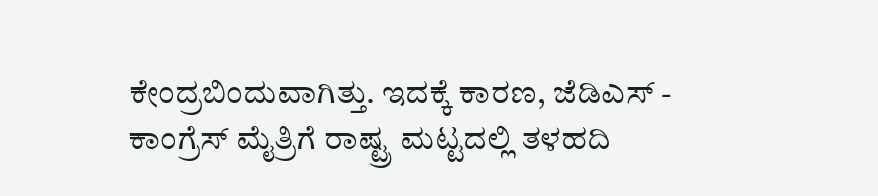ಕೇಂದ್ರಬಿಂದುವಾಗಿತ್ತು. ಇದಕ್ಕೆ ಕಾರಣ, ಜೆಡಿಎಸ್ - ಕಾಂಗ್ರೆಸ್ ಮೈತ್ರಿಗೆ ರಾಷ್ಟ್ರ ಮಟ್ಟದಲ್ಲಿ ತಳಹದಿ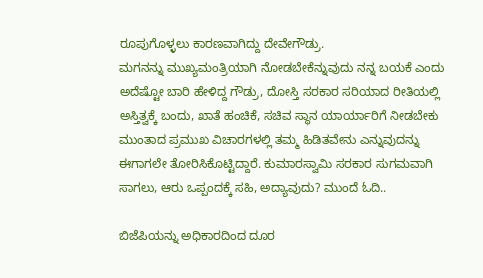ರೂಪುಗೊಳ್ಳಲು ಕಾರಣವಾಗಿದ್ದು ದೇವೇಗೌಡ್ರು.
ಮಗನನ್ನು ಮುಖ್ಯಮಂತ್ರಿಯಾಗಿ ನೋಡಬೇಕೆನ್ನುವುದು ನನ್ನ ಬಯಕೆ ಎಂದು ಅದೆಷ್ಟೋ ಬಾರಿ ಹೇಳಿದ್ದ ಗೌಡ್ರು, ದೋಸ್ತಿ ಸರಕಾರ ಸರಿಯಾದ ರೀತಿಯಲ್ಲಿ ಅಸ್ತಿತ್ವಕ್ಕೆ ಬಂದು, ಖಾತೆ ಹಂಚಿಕೆ, ಸಚಿವ ಸ್ಥಾನ ಯಾರ್ಯಾರಿಗೆ ನೀಡಬೇಕು ಮುಂತಾದ ಪ್ರಮುಖ ವಿಚಾರಗಳಲ್ಲಿ ತಮ್ಮ ಹಿಡಿತವೇನು ಎನ್ನುವುದನ್ನು ಈಗಾಗಲೇ ತೋರಿಸಿಕೊಟ್ಟಿದ್ದಾರೆ. ಕುಮಾರಸ್ವಾಮಿ ಸರಕಾರ ಸುಗಮವಾಗಿ ಸಾಗಲು, ಆರು ಒಪ್ಪಂದಕ್ಕೆ ಸಹಿ, ಅದ್ಯಾವುದು? ಮುಂದೆ ಓದಿ..

ಬಿಜೆಪಿಯನ್ನು ಅಧಿಕಾರದಿಂದ ದೂರ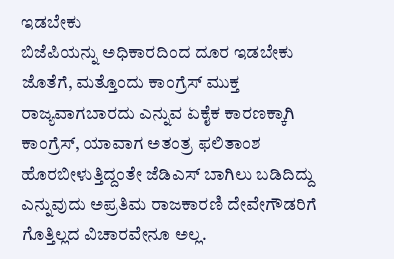ಇಡಬೇಕು
ಬಿಜೆಪಿಯನ್ನು ಅಧಿಕಾರದಿಂದ ದೂರ ಇಡಬೇಕು ಜೊತೆಗೆ, ಮತ್ತೊಂದು ಕಾಂಗ್ರೆಸ್ ಮುಕ್ತ ರಾಜ್ಯವಾಗಬಾರದು ಎನ್ನುವ ಏಕೈಕ ಕಾರಣಕ್ಕಾಗಿ ಕಾಂಗ್ರೆಸ್, ಯಾವಾಗ ಅತಂತ್ರ ಫಲಿತಾಂಶ ಹೊರಬೀಳುತ್ತಿದ್ದಂತೇ ಜೆಡಿಎಸ್ ಬಾಗಿಲು ಬಡಿದಿದ್ದು ಎನ್ನುವುದು ಅಪ್ರತಿಮ ರಾಜಕಾರಣಿ ದೇವೇಗೌಡರಿಗೆ ಗೊತ್ತಿಲ್ಲದ ವಿಚಾರವೇನೂ ಅಲ್ಲ.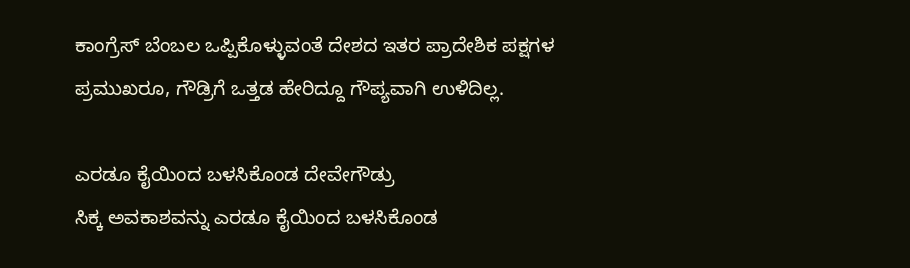ಕಾಂಗ್ರೆಸ್ ಬೆಂಬಲ ಒಪ್ಪಿಕೊಳ್ಳುವಂತೆ ದೇಶದ ಇತರ ಪ್ರಾದೇಶಿಕ ಪಕ್ಷಗಳ ಪ್ರಮುಖರೂ, ಗೌಡ್ರಿಗೆ ಒತ್ತಡ ಹೇರಿದ್ದೂ ಗೌಪ್ಯವಾಗಿ ಉಳಿದಿಲ್ಲ.

ಎರಡೂ ಕೈಯಿಂದ ಬಳಸಿಕೊಂಡ ದೇವೇಗೌಡ್ರು
ಸಿಕ್ಕ ಅವಕಾಶವನ್ನು ಎರಡೂ ಕೈಯಿಂದ ಬಳಸಿಕೊಂಡ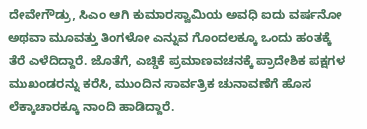ದೇವೇಗೌಡ್ರು, ಸಿಎಂ ಆಗಿ ಕುಮಾರಸ್ವಾಮಿಯ ಅವಧಿ ಐದು ವರ್ಷನೋ ಅಥವಾ ಮೂವತ್ತು ತಿಂಗಳೋ ಎನ್ನುವ ಗೊಂದಲಕ್ಕೂ ಒಂದು ಹಂತಕ್ಕೆ ತೆರೆ ಎಳೆದಿದ್ದಾರೆ. ಜೊತೆಗೆ, ಎಚ್ಡಿಕೆ ಪ್ರಮಾಣವಚನಕ್ಕೆ ಪ್ರಾದೇಶಿಕ ಪಕ್ಷಗಳ ಮುಖಂಡರನ್ನು ಕರೆಸಿ, ಮುಂದಿನ ಸಾರ್ವತ್ರಿಕ ಚುನಾವಣೆಗೆ ಹೊಸ ಲೆಕ್ಕಾಚಾರಕ್ಕೂ ನಾಂದಿ ಹಾಡಿದ್ದಾರೆ.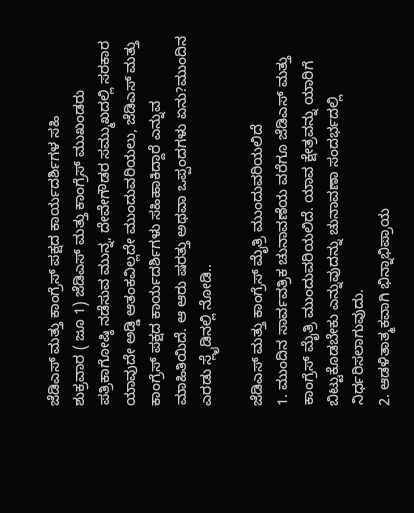ಜೆಡಿಎಸ್ ಮತ್ತು ಕಾಂಗ್ರೆಸ್ ಪಕ್ಷದ ಕಾರ್ಯದರ್ಶಿಗಳ ಸಹಿ
ಶುಕ್ರವಾರ ( ಜೂ 1) ಜೆಡಿಎಸ್ ಮತ್ತು ಕಾಂಗ್ರೆಸ್ ಮುಖಂಡರು ಪತ್ರಿಕಾಗೋಷ್ಠಿ ನಡೆಸುವ ಮುನ್ನ, ದೇವೇಗೌಡರ ಸಮ್ಮುಖದಲ್ಲಿ ಸರಕಾರ ಯಾವುದೇ ಅಡ್ಡಿ ಆತಂಕವಿಲ್ಲದೇ ಮುಂದುವರಿಯಲು, ಜೆಡಿಎಸ್ ಮತ್ತು ಕಾಂಗ್ರೆಸ್ ಪಕ್ಷದ ಕಾರ್ಯದರ್ಶಿಗಳು ಸಹಿಹಾಕಿದ್ದಾರೆ ಎನ್ನುವ ಮಾಹಿತಿಯಿದೆ. ಆ ಆರು ಷರತ್ತು ಅಥವಾ ಒಪ್ಪಂದಗಳು ಏನು?ಮುಂದಿನ ಎರಡು ಸ್ಲೈಡಿನಲ್ಲಿ ನೋಡಿ..

ಜೆಡಿಎಸ್ ಮತ್ತು ಕಾಂಗ್ರೆಸ್ ಮೈತ್ರಿ ಮುಂದುವರಿಯಲಿದೆ
1. ಮುಂದಿನ ಸಾರ್ವವತ್ರಿಕ ಚುನಾವಣೆಯ ವರೆಗೂ ಜೆಡಿಎಸ್ ಮತ್ತು ಕಾಂಗ್ರೆಸ್ ಮೈತ್ರಿ ಮುಂದುವರಿಯಲಿದೆ. ಯಾವ ಕ್ಷೇತ್ರವನ್ನು ಯಾರಿಗೆ ಬಿಟ್ಟುಕೊಡಬೇಕು ಎನ್ನುವುದನ್ನು ಚುನಾವಣಾ ಸಂದರ್ಭದಲ್ಲಿ ನಿರ್ಧರಿಸಲಾಗುವುದು.
2. ಆಡಳಿತಾತ್ಮಕವಾಗಿ ಭಿನ್ನಾಭಿಪ್ರಾಯ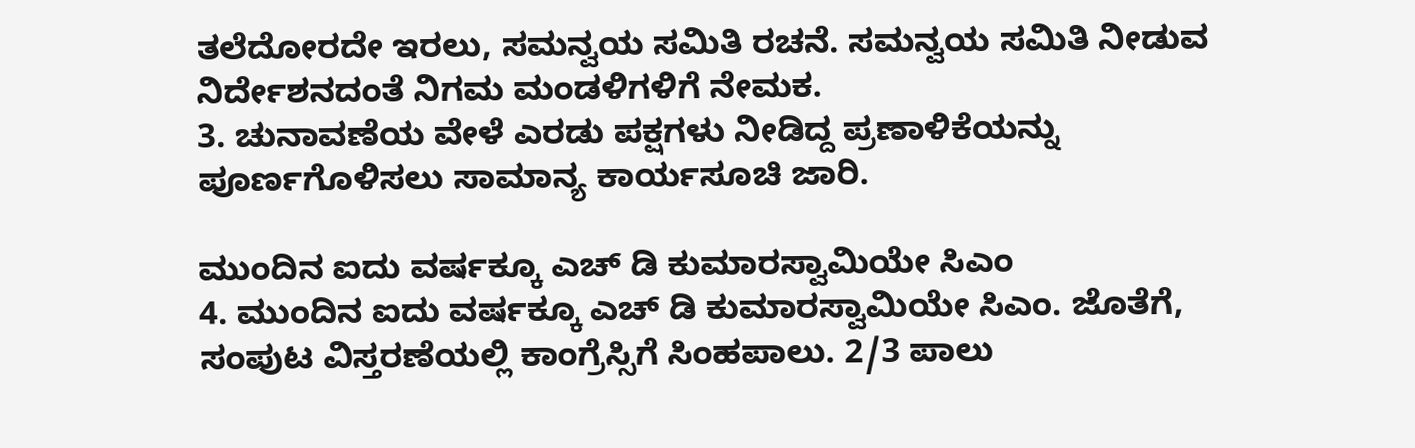ತಲೆದೋರದೇ ಇರಲು, ಸಮನ್ವಯ ಸಮಿತಿ ರಚನೆ. ಸಮನ್ವಯ ಸಮಿತಿ ನೀಡುವ ನಿರ್ದೇಶನದಂತೆ ನಿಗಮ ಮಂಡಳಿಗಳಿಗೆ ನೇಮಕ.
3. ಚುನಾವಣೆಯ ವೇಳೆ ಎರಡು ಪಕ್ಷಗಳು ನೀಡಿದ್ದ ಪ್ರಣಾಳಿಕೆಯನ್ನು ಪೂರ್ಣಗೊಳಿಸಲು ಸಾಮಾನ್ಯ ಕಾರ್ಯಸೂಚಿ ಜಾರಿ.

ಮುಂದಿನ ಐದು ವರ್ಷಕ್ಕೂ ಎಚ್ ಡಿ ಕುಮಾರಸ್ವಾಮಿಯೇ ಸಿಎಂ
4. ಮುಂದಿನ ಐದು ವರ್ಷಕ್ಕೂ ಎಚ್ ಡಿ ಕುಮಾರಸ್ವಾಮಿಯೇ ಸಿಎಂ. ಜೊತೆಗೆ, ಸಂಪುಟ ವಿಸ್ತರಣೆಯಲ್ಲಿ ಕಾಂಗ್ರೆಸ್ಸಿಗೆ ಸಿಂಹಪಾಲು. 2/3 ಪಾಲು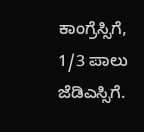ಕಾಂಗ್ರೆಸ್ಸಿಗೆ, 1/3 ಪಾಲು ಜೆಡಿಎಸ್ಸಿಗೆ.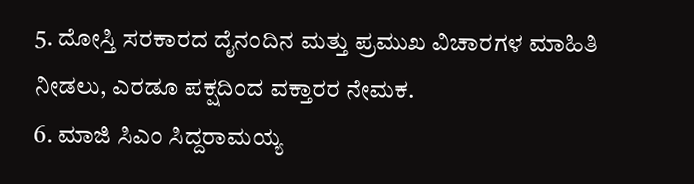5. ದೋಸ್ತಿ ಸರಕಾರದ ದೈನಂದಿನ ಮತ್ತು ಪ್ರಮುಖ ವಿಚಾರಗಳ ಮಾಹಿತಿ ನೀಡಲು, ಎರಡೂ ಪಕ್ಷದಿಂದ ವಕ್ತಾರರ ನೇಮಕ.
6. ಮಾಜಿ ಸಿಎಂ ಸಿದ್ದರಾಮಯ್ಯ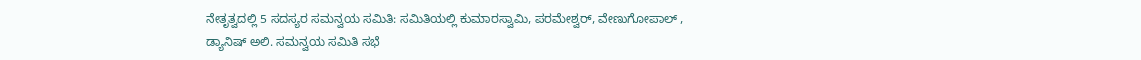ನೇತೃತ್ವದಲ್ಲಿ 5 ಸದಸ್ಯರ ಸಮನ್ವಯ ಸಮಿತಿ: ಸಮಿತಿಯಲ್ಲಿ ಕುಮಾರಸ್ವಾಮಿ, ಪರಮೇಶ್ವರ್, ವೇಣುಗೋಪಾಲ್ , ಡ್ಯಾನಿಷ್ ಅಲಿ. ಸಮನ್ವಯ ಸಮಿತಿ ಸಭೆ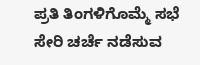ಪ್ರತಿ ತಿಂಗಳಿಗೊಮ್ಮೆ ಸಭೆ ಸೇರಿ ಚರ್ಚೆ ನಡೆಸುವ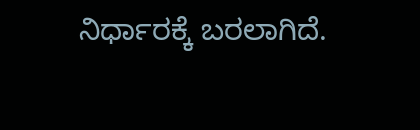ನಿರ್ಧಾರಕ್ಕೆ ಬರಲಾಗಿದೆ.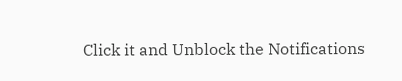Click it and Unblock the Notifications